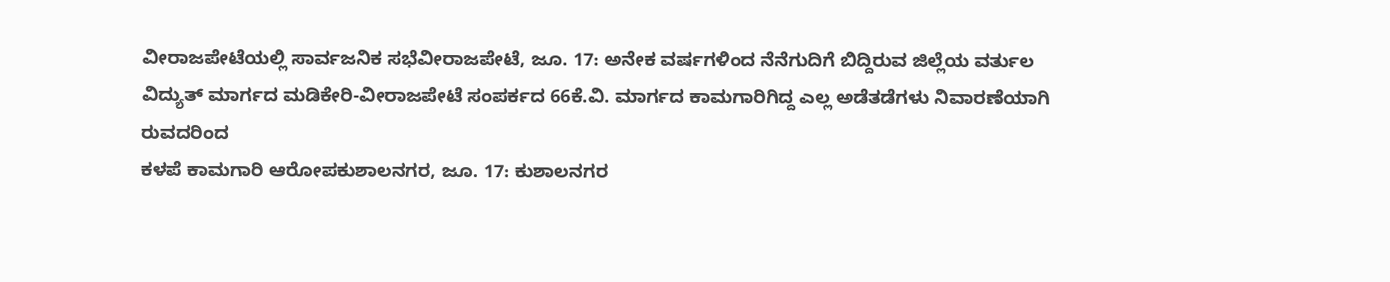ವೀರಾಜಪೇಟೆಯಲ್ಲಿ ಸಾರ್ವಜನಿಕ ಸಭೆವೀರಾಜಪೇಟೆ, ಜೂ. 17: ಅನೇಕ ವರ್ಷಗಳಿಂದ ನೆನೆಗುದಿಗೆ ಬಿದ್ದಿರುವ ಜಿಲ್ಲೆಯ ವರ್ತುಲ ವಿದ್ಯುತ್ ಮಾರ್ಗದ ಮಡಿಕೇರಿ-ವೀರಾಜಪೇಟೆ ಸಂಪರ್ಕದ 66ಕೆ.ವಿ. ಮಾರ್ಗದ ಕಾಮಗಾರಿಗಿದ್ದ ಎಲ್ಲ ಅಡೆತಡೆಗಳು ನಿವಾರಣೆಯಾಗಿ ರುವದರಿಂದ
ಕಳಪೆ ಕಾಮಗಾರಿ ಆರೋಪಕುಶಾಲನಗರ, ಜೂ. 17: ಕುಶಾಲನಗರ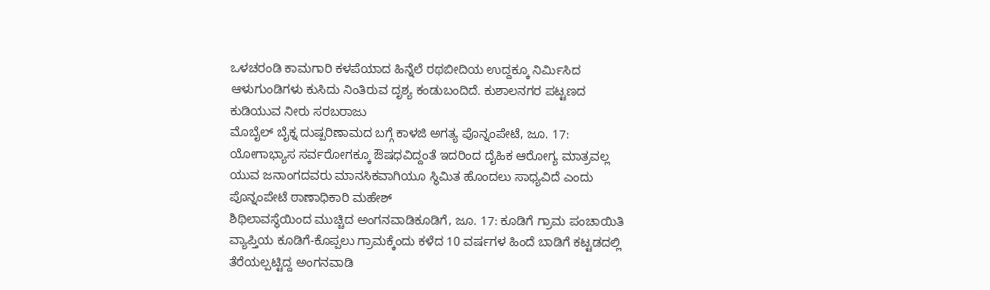ಒಳಚರಂಡಿ ಕಾಮಗಾರಿ ಕಳಪೆಯಾದ ಹಿನ್ನೆಲೆ ರಥಬೀದಿಯ ಉದ್ದಕ್ಕೂ ನಿರ್ಮಿಸಿದ ಆಳುಗುಂಡಿಗಳು ಕುಸಿದು ನಿಂತಿರುವ ದೃಶ್ಯ ಕಂಡುಬಂದಿದೆ. ಕುಶಾಲನಗರ ಪಟ್ಟಣದ ಕುಡಿಯುವ ನೀರು ಸರಬರಾಜು
ಮೊಬೈಲ್ ಬೈಕ್ನ ದುಷ್ಪರಿಣಾಮದ ಬಗ್ಗೆ ಕಾಳಜಿ ಅಗತ್ಯ ಪೊನ್ನಂಪೇಟೆ, ಜೂ. 17: ಯೋಗಾಭ್ಯಾಸ ಸರ್ವರೋಗಕ್ಕೂ ಔಷಧವಿದ್ದಂತೆ ಇದರಿಂದ ದೈಹಿಕ ಆರೋಗ್ಯ ಮಾತ್ರವಲ್ಲ ಯುವ ಜನಾಂಗದವರು ಮಾನಸಿಕವಾಗಿಯೂ ಸ್ಥಿಮಿತ ಹೊಂದಲು ಸಾಧ್ಯವಿದೆ ಎಂದು ಪೊನ್ನಂಪೇಟೆ ಠಾಣಾಧಿಕಾರಿ ಮಹೇಶ್
ಶಿಥಿಲಾವಸ್ಥೆಯಿಂದ ಮುಚ್ಚಿದ ಅಂಗನವಾಡಿಕೂಡಿಗೆ, ಜೂ. 17: ಕೂಡಿಗೆ ಗ್ರಾಮ ಪಂಚಾಯಿತಿ ವ್ಯಾಪ್ತಿಯ ಕೂಡಿಗೆ-ಕೊಪ್ಪಲು ಗ್ರಾಮಕ್ಕೆಂದು ಕಳೆದ 10 ವರ್ಷಗಳ ಹಿಂದೆ ಬಾಡಿಗೆ ಕಟ್ಟಡದಲ್ಲಿ ತೆರೆಯಲ್ಪಟ್ಟಿದ್ದ ಅಂಗನವಾಡಿ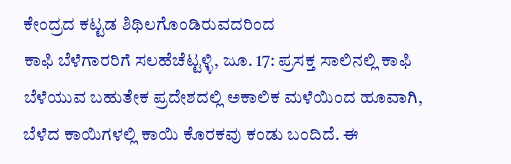ಕೇಂದ್ರದ ಕಟ್ಟಡ ಶಿಥಿಲಗೊಂಡಿರುವದರಿಂದ
ಕಾಫಿ ಬೆಳೆಗಾರರಿಗೆ ಸಲಹೆಚೆಟ್ಟಳ್ಳಿ, ಜೂ. 17: ಪ್ರಸಕ್ತ ಸಾಲಿನಲ್ಲಿ ಕಾಫಿ ಬೆಳೆಯುವ ಬಹುತೇಕ ಪ್ರದೇಶದಲ್ಲಿ ಅಕಾಲಿಕ ಮಳೆಯಿಂದ ಹೂವಾಗಿ, ಬೆಳೆದ ಕಾಯಿಗಳಲ್ಲಿ ಕಾಯಿ ಕೊರಕವು ಕಂಡು ಬಂದಿದೆ. ಈ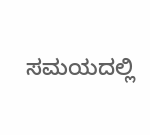ಸಮಯದಲ್ಲಿ